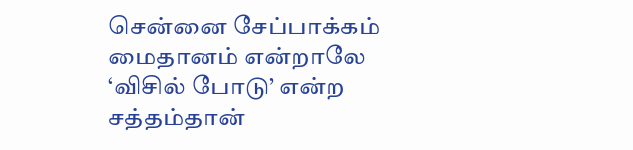சென்னை சேப்பாக்கம் மைதானம் என்றாலே ‘விசில் போடு’ என்ற சத்தம்தான்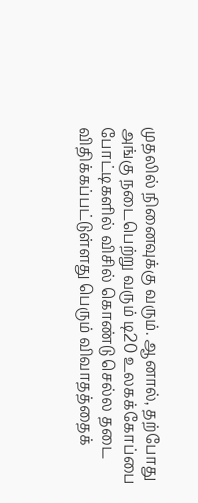முதலில் நினைவுக்கு வரும். ஆனால், தற்போது அங்கு நடைபெற்று வரும் டி20 உலகக்கோப்பை போட்டிகளில் விசில் கொண்டு செல்ல தடை விதிக்கப்பட்டுள்ளது பெரும் விவாதத்தைக்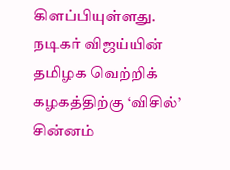கிளப்பியுள்ளது.
நடிகர் விஜய்யின் தமிழக வெற்றிக் கழகத்திற்கு ‘விசில்’ சின்னம்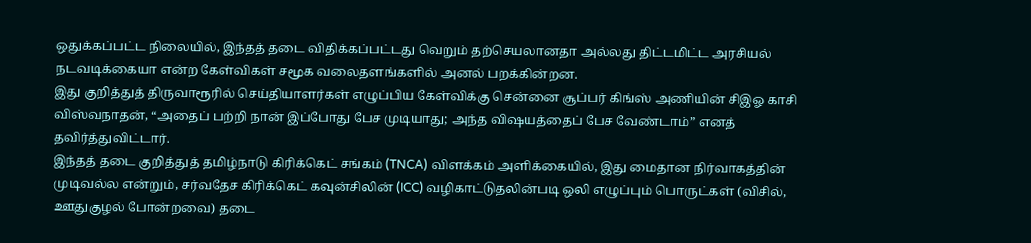ஒதுக்கப்பட்ட நிலையில், இந்தத் தடை விதிக்கப்பட்டது வெறும் தற்செயலானதா அல்லது திட்டமிட்ட அரசியல் நடவடிக்கையா என்ற கேள்விகள் சமூக வலைதளங்களில் அனல் பறக்கின்றன.
இது குறித்துத் திருவாரூரில் செய்தியாளர்கள் எழுப்பிய கேள்விக்கு சென்னை சூப்பர் கிங்ஸ் அணியின் சிஇஓ காசி விஸ்வநாதன், “அதைப் பற்றி நான் இப்போது பேச முடியாது; அந்த விஷயத்தைப் பேச வேண்டாம்” எனத் தவிர்த்துவிட்டார்.
இந்தத் தடை குறித்துத் தமிழ்நாடு கிரிக்கெட் சங்கம் (TNCA) விளக்கம் அளிக்கையில், இது மைதான நிர்வாகத்தின் முடிவல்ல என்றும், சர்வதேச கிரிக்கெட் கவுன்சிலின் (ICC) வழிகாட்டுதலின்படி ஒலி எழுப்பும் பொருட்கள் (விசில், ஊதுகுழல் போன்றவை) தடை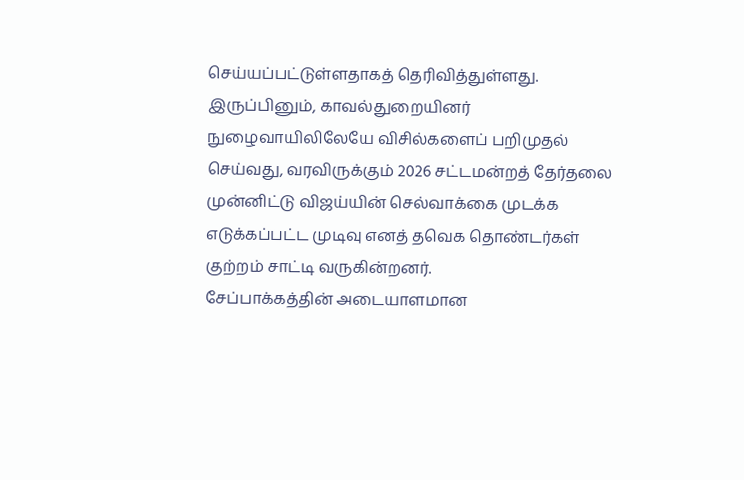செய்யப்பட்டுள்ளதாகத் தெரிவித்துள்ளது.
இருப்பினும், காவல்துறையினர் நுழைவாயிலிலேயே விசில்களைப் பறிமுதல் செய்வது, வரவிருக்கும் 2026 சட்டமன்றத் தேர்தலை முன்னிட்டு விஜய்யின் செல்வாக்கை முடக்க எடுக்கப்பட்ட முடிவு எனத் தவெக தொண்டர்கள் குற்றம் சாட்டி வருகின்றனர்.
சேப்பாக்கத்தின் அடையாளமான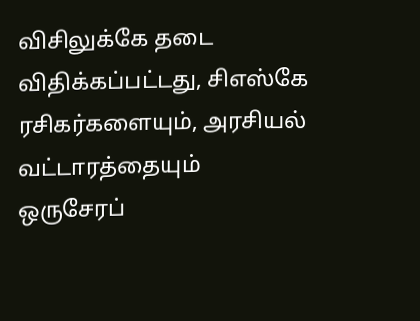விசிலுக்கே தடை விதிக்கப்பட்டது, சிஎஸ்கே ரசிகர்களையும், அரசியல் வட்டாரத்தையும் ஒருசேரப்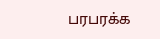பரபரக்க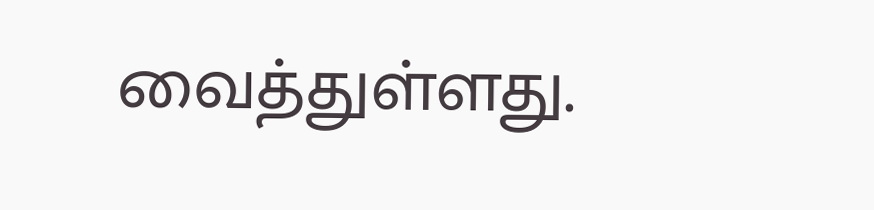வைத்துள்ளது.